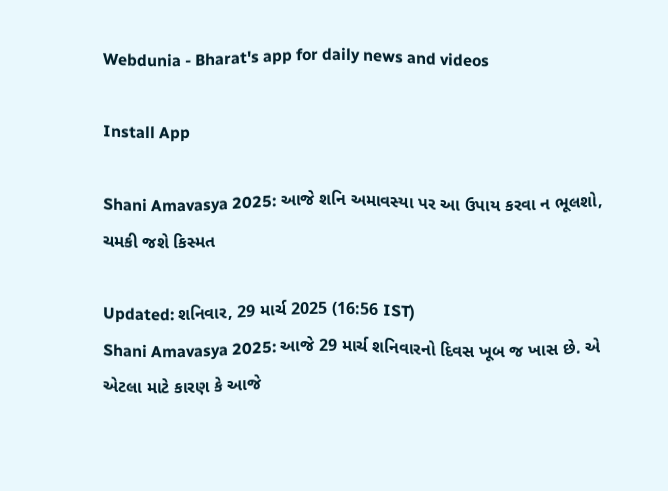Webdunia - Bharat's app for daily news and videos

Install App

Shani Amavasya 2025: આજે શનિ અમાવસ્યા પર આ ઉપાય કરવા ન ભૂલશો, ચમકી જશે કિસ્મત

Updated: શનિવાર, 29 માર્ચ 2025 (16:56 IST)
Shani Amavasya 2025: આજે 29 માર્ચ શનિવારનો દિવસ ખૂબ જ ખાસ છે. એ એટલા માટે કારણ કે આજે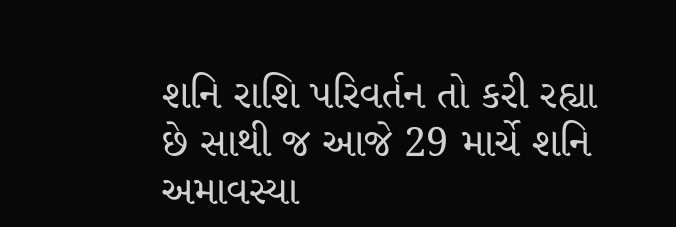શનિ રાશિ પરિવર્તન તો કરી રહ્યા છે સાથી જ આજે 29 માર્ચે શનિ અમાવસ્યા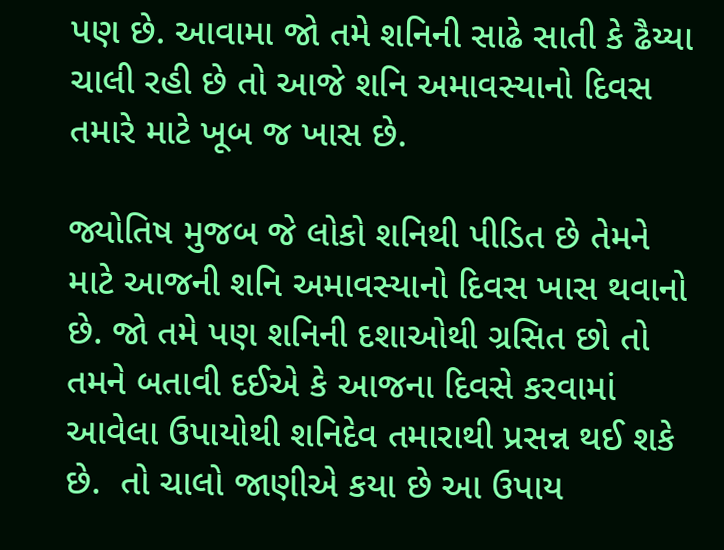પણ છે. આવામા જો તમે શનિની સાઢે સાતી કે ઢૈય્યા ચાલી રહી છે તો આજે શનિ અમાવસ્યાનો દિવસ તમારે માટે ખૂબ જ ખાસ છે.

જ્યોતિષ મુજબ જે લોકો શનિથી પીડિત છે તેમને માટે આજની શનિ અમાવસ્યાનો દિવસ ખાસ થવાનો છે. જો તમે પણ શનિની દશાઓથી ગ્રસિત છો તો તમને બતાવી દઈએ કે આજના દિવસે કરવામાં આવેલા ઉપાયોથી શનિદેવ તમારાથી પ્રસન્ન થઈ શકે છે.  તો ચાલો જાણીએ કયા છે આ ઉપાય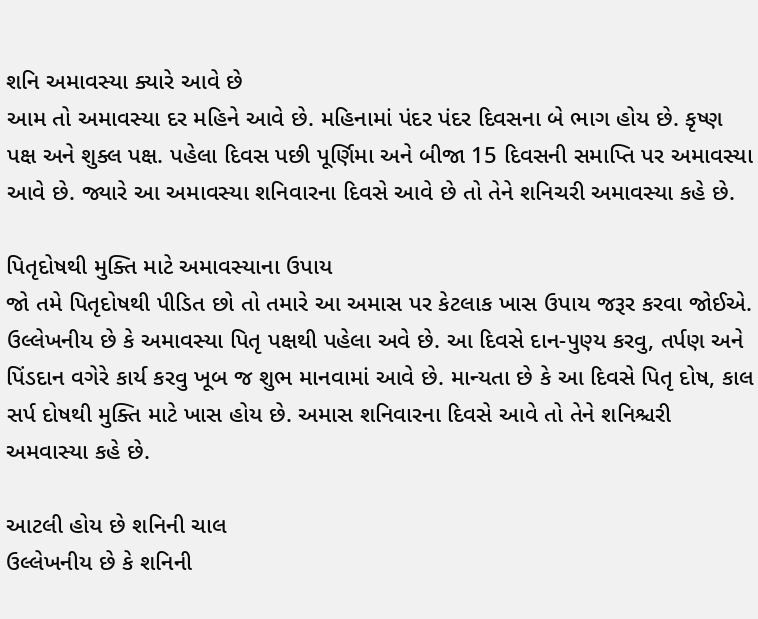શનિ અમાવસ્યા ક્યારે આવે છે
આમ તો અમાવસ્યા દર મહિને આવે છે. મહિનામાં પંદર પંદર દિવસના બે ભાગ હોય છે. કૃષ્ણ પક્ષ અને શુક્લ પક્ષ. પહેલા દિવસ પછી પૂર્ણિમા અને બીજા 15 દિવસની સમાપ્તિ પર અમાવસ્યા આવે છે. જ્યારે આ અમાવસ્યા શનિવારના દિવસે આવે છે તો તેને શનિચરી અમાવસ્યા કહે છે.

પિતૃદોષથી મુક્તિ માટે અમાવસ્યાના ઉપાય
જો તમે પિતૃદોષથી પીડિત છો તો તમારે આ અમાસ પર કેટલાક ખાસ ઉપાય જરૂર કરવા જોઈએ. ઉલ્લેખનીય છે કે અમાવસ્યા પિતૃ પક્ષથી પહેલા અવે છે. આ દિવસે દાન-પુણ્ય કરવુ, તર્પણ અને પિંડદાન વગેરે કાર્ય કરવુ ખૂબ જ શુભ માનવામાં આવે છે. માન્યતા છે કે આ દિવસે પિતૃ દોષ, કાલ સર્પ દોષથી મુક્તિ માટે ખાસ હોય છે. અમાસ શનિવારના દિવસે આવે તો તેને શનિશ્ચરી અમવાસ્યા કહે છે.

આટલી હોય છે શનિની ચાલ
ઉલ્લેખનીય છે કે શનિની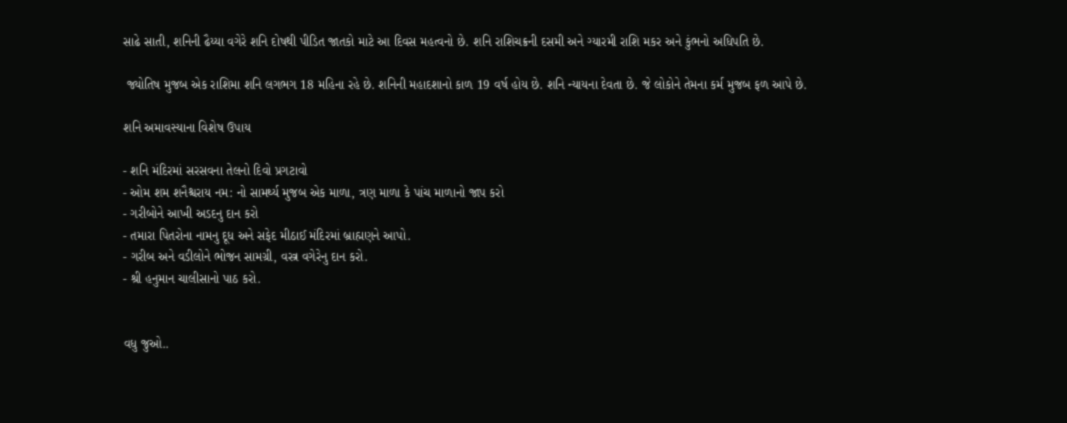સાઢે સાતી, શનિની ઢૈય્યા વગેરે શનિ દોષથી પીડિત જાતકો માટે આ દિવસ મહત્વનો છે. શનિ રાશિચક્રની દસમી અને ગ્યારમી રાશિ મકર અને કુંભનો અધિપતિ છે.

 જ્યોતિષ મુજબ એક રાશિમા શનિ લગભગ 18 મહિના રહે છે. શનિની મહાદશાનો કાળ 19 વર્ષ હોય છે. શનિ ન્યાયના દેવતા છે. જે લોકોને તેમના કર્મ મુજબ ફળ આપે છે.

શનિ અમાવસ્યાના વિશેષ ઉપાય

- શનિ મંદિરમાં સરસવના તેલનો દિવો પ્રગટાવો
- ઓમ શમ શનૈશ્ચરાય નમ: નો સામર્થ્ય મુજબ એક માળા, ત્રણ માળા કે પાંચ માળાનો જાપ કરો
- ગરીબોને આખી અડદનુ દાન કરો
- તમારા પિતરોના નામનુ દૂધ અને સફેદ મીઠાઈ મંદિરમાં બ્રાહ્મણને આપો.
- ગરીબ અને વડીલોને ભોજન સામગ્રી, વસ્ત્ર વગેરેનુ દાન કરો.
- શ્રી હનુમાન ચાલીસાનો પાઠ કરો.


વધુ જુઓ..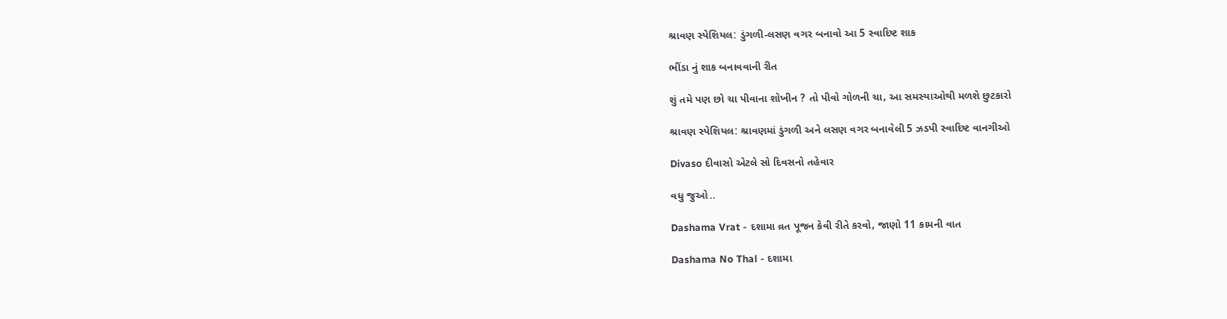શ્રાવણ સ્પેશિયલ: ડુંગળી-લસણ વગર બનાવો આ 5 સ્વાદિષ્ટ શાક

ભીંડા નું શાક બનાવવાની રીત

શું તમે પણ છો ચા પીવાના શોખીન ? તો પીવો ગોળની ચા, આ સમસ્યાઓથી મળશે છુટકારો

શ્રાવણ સ્પેશિયલ: શ્રાવણમાં ડુંગળી અને લસણ વગર બનાવેલી 5 ઝડપી સ્વાદિષ્ટ વાનગીઓ

Divaso દીવાસો એટલે સો દિવસનો તહેવાર

વધુ જુઓ..

Dashama Vrat - દશામા વ્રત પૂજન કેવી રીતે કરવો, જાણો 11 કામની વાત

Dashama No Thal - દશામા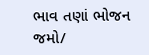ભાવ તણાં ભોજન જમો/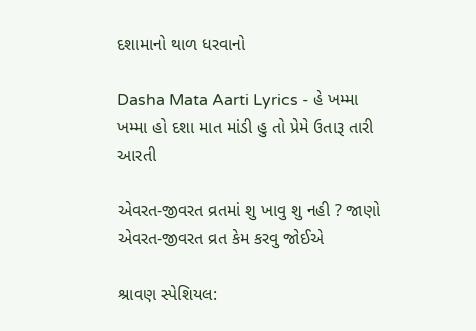દશામાનો થાળ ધરવાનો

Dasha Mata Aarti Lyrics - હે ખમ્મા ખમ્મા હો દશા માત માંડી હુ તો પ્રેમે ઉતારૂ તારી આરતી

એવરત-જીવરત વ્રતમાં શુ ખાવુ શુ નહી ? જાણો એવરત-જીવરત વ્રત કેમ કરવુ જોઈએ

શ્રાવણ સ્પેશિયલ: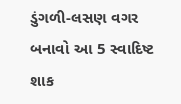ડુંગળી-લસણ વગર બનાવો આ 5 સ્વાદિષ્ટ શાક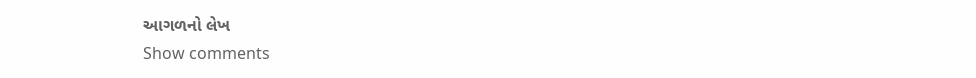આગળનો લેખ
Show comments